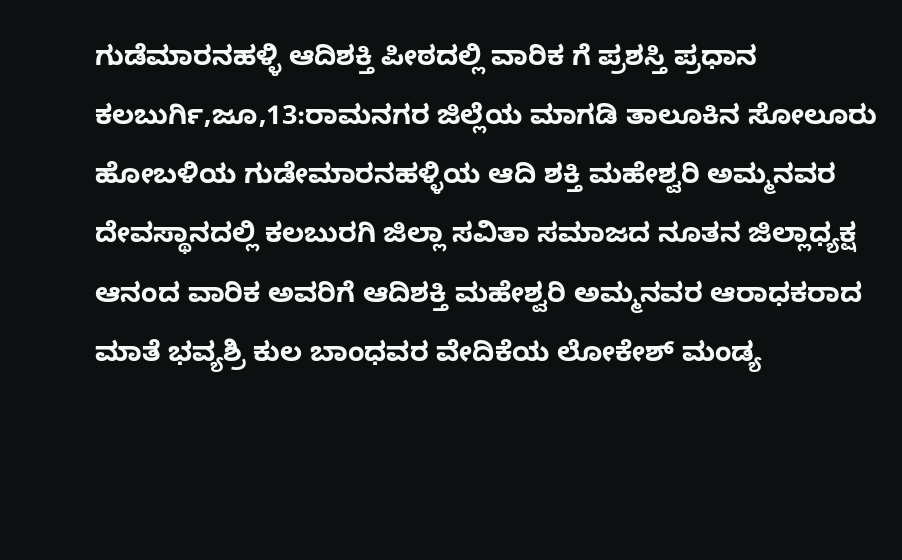ಗುಡೆಮಾರನಹಳ್ಳಿ ಆದಿಶಕ್ತಿ ಪೀಠದಲ್ಲಿ ವಾರಿಕ ಗೆ ಪ್ರಶಸ್ತಿ ಪ್ರಧಾನ
ಕಲಬುರ್ಗಿ,ಜೂ,13:ರಾಮನಗರ ಜಿಲ್ಲೆಯ ಮಾಗಡಿ ತಾಲೂಕಿನ ಸೋಲೂರು ಹೋಬಳಿಯ ಗುಡೇಮಾರನಹಳ್ಳಿಯ ಆದಿ ಶಕ್ತಿ ಮಹೇಶ್ವರಿ ಅಮ್ಮನವರ ದೇವಸ್ಥಾನದಲ್ಲಿ ಕಲಬುರಗಿ ಜಿಲ್ಲಾ ಸವಿತಾ ಸಮಾಜದ ನೂತನ ಜಿಲ್ಲಾಧ್ಯಕ್ಷ ಆನಂದ ವಾರಿಕ ಅವರಿಗೆ ಆದಿಶಕ್ತಿ ಮಹೇಶ್ವರಿ ಅಮ್ಮನವರ ಆರಾಧಕರಾದ ಮಾತೆ ಭವ್ಯಶ್ರಿ ಕುಲ ಬಾಂಧವರ ವೇದಿಕೆಯ ಲೋಕೇಶ್ ಮಂಡ್ಯ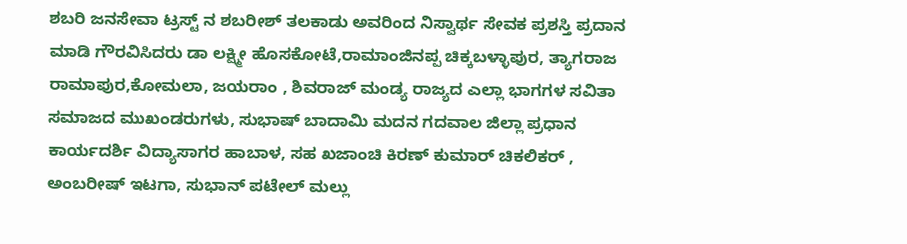ಶಬರಿ ಜನಸೇವಾ ಟ್ರಸ್ಟ್ ನ ಶಬರೀಶ್ ತಲಕಾಡು ಅವರಿಂದ ನಿಸ್ವಾರ್ಥ ಸೇವಕ ಪ್ರಶಸ್ತಿ ಪ್ರದಾನ ಮಾಡಿ ಗೌರವಿಸಿದರು ಡಾ ಲಕ್ಷ್ಮೀ ಹೊಸಕೋಟೆ,ರಾಮಾಂಜಿನಪ್ಪ ಚಿಕ್ಕಬಳ್ಳಾಪುರ, ತ್ಯಾಗರಾಜ ರಾಮಾಪುರ,ಕೋಮಲಾ, ಜಯರಾಂ , ಶಿವರಾಜ್ ಮಂಡ್ಯ ರಾಜ್ಯದ ಎಲ್ಲಾ ಭಾಗಗಳ ಸವಿತಾ ಸಮಾಜದ ಮುಖಂಡರುಗಳು, ಸುಭಾಷ್ ಬಾದಾಮಿ ಮದನ ಗದವಾಲ ಜಿಲ್ಲಾ ಪ್ರಧಾನ ಕಾರ್ಯದರ್ಶಿ ವಿದ್ಯಾಸಾಗರ ಹಾಬಾಳ, ಸಹ ಖಜಾಂಚಿ ಕಿರಣ್ ಕುಮಾರ್ ಚಿಕಲಿಕರ್ , ಅಂಬರೀಷ್ ಇಟಗಾ, ಸುಭಾನ್ ಪಟೇಲ್ ಮಲ್ಲು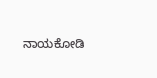ನಾಯಕೋಡಿ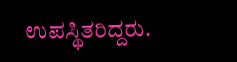ಉಪಸ್ಥಿತರಿದ್ದರು.